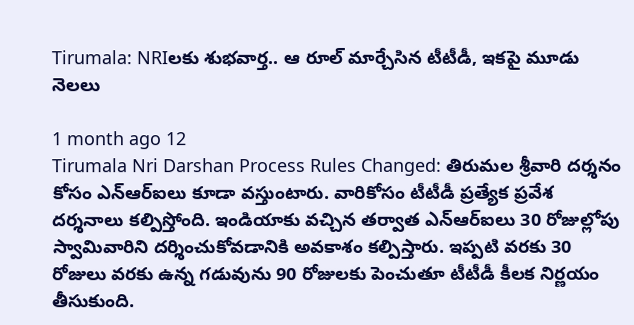Tirumala: NRIలకు శుభవార్త.. ఆ రూల్ మార్చేసిన టీటీడీ, ఇకపై మూడు నెలలు

1 month ago 12
Tirumala Nri Darshan Process Rules Changed: తిరుమల శ్రీవారి దర్శనం కోసం ఎన్ఆర్ఐలు కూడా వస్తుంటారు. వారికోసం టీటీడీ ప్రత్యేక ప్రవేశ దర్శనాలు కల్పిస్తోంది. ఇండియాకు వచ్చిన తర్వాత ఎన్ఆర్ఐలు 30 రోజుల్లోపు స్వామివారిని దర్శించుకోవడానికి అవకాశం కల్పిస్తారు. ఇప్పటి వరకు 30 రోజులు వరకు ఉన్న గడువును 90 రోజులకు పెంచుతూ టీటీడీ కీలక నిర్ణయం తీసుకుంది.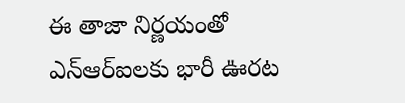ఈ తాజా నిర్ణయంతో ఎన్ఆర్ఐలకు భారీ ఊరట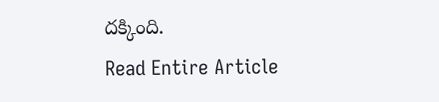దక్కింది.
Read Entire Article